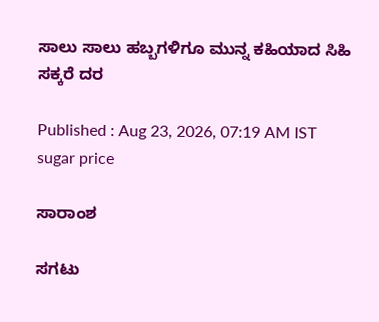ಸಾಲು ಸಾಲು ಹಬ್ಬಗಳಿಗೂ ಮುನ್ನ ಕಹಿಯಾದ ಸಿಹಿ ಸಕ್ಕರೆ ದರ

Published : Aug 23, 2026, 07:19 AM IST
sugar price

ಸಾರಾಂಶ

ಸಗಟು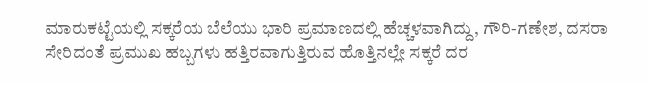ಮಾರುಕಟ್ಟೆಯಲ್ಲಿ ಸಕ್ಕರೆಯ ಬೆಲೆಯು ಭಾರಿ ಪ್ರಮಾಣದಲ್ಲಿ ಹೆಚ್ಚಳವಾಗಿದ್ದು, ಗೌರಿ-ಗಣೇಶ, ದಸರಾ ಸೇರಿದಂತೆ ಪ್ರಮುಖ ಹಬ್ಬಗಳು ಹತ್ತಿರವಾಗುತ್ತಿರುವ ಹೊತ್ತಿನಲ್ಲೇ ಸಕ್ಕರೆ ದರ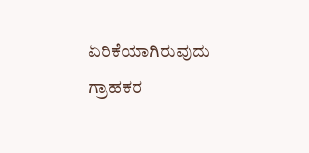ಏರಿಕೆಯಾಗಿರುವುದು ಗ್ರಾಹಕರ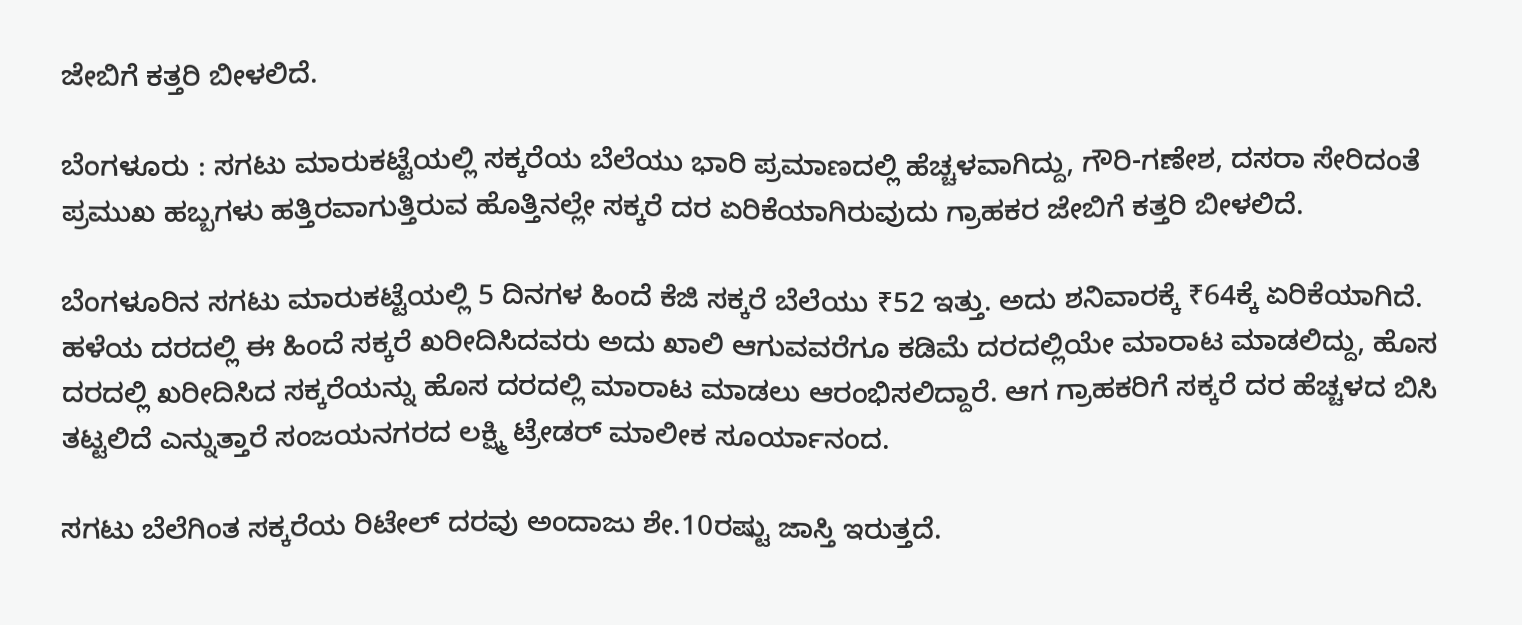ಜೇಬಿಗೆ ಕತ್ತರಿ ಬೀಳಲಿದೆ.

ಬೆಂಗಳೂರು : ಸಗಟು ಮಾರುಕಟ್ಟೆಯಲ್ಲಿ ಸಕ್ಕರೆಯ ಬೆಲೆಯು ಭಾರಿ ಪ್ರಮಾಣದಲ್ಲಿ ಹೆಚ್ಚಳವಾಗಿದ್ದು, ಗೌರಿ-ಗಣೇಶ, ದಸರಾ ಸೇರಿದಂತೆ ಪ್ರಮುಖ ಹಬ್ಬಗಳು ಹತ್ತಿರವಾಗುತ್ತಿರುವ ಹೊತ್ತಿನಲ್ಲೇ ಸಕ್ಕರೆ ದರ ಏರಿಕೆಯಾಗಿರುವುದು ಗ್ರಾಹಕರ ಜೇಬಿಗೆ ಕತ್ತರಿ ಬೀಳಲಿದೆ.

ಬೆಂಗಳೂರಿನ ಸಗಟು ಮಾರುಕಟ್ಟೆಯಲ್ಲಿ 5 ದಿನಗಳ ಹಿಂದೆ ಕೆಜಿ ಸಕ್ಕರೆ ಬೆಲೆಯು ₹52 ಇತ್ತು. ಅದು ಶನಿವಾರಕ್ಕೆ ₹64ಕ್ಕೆ ಏರಿಕೆಯಾಗಿದೆ. ಹಳೆಯ ದರದಲ್ಲಿ ಈ ಹಿಂದೆ ಸಕ್ಕರೆ ಖರೀದಿಸಿದವರು ಅದು ಖಾಲಿ ಆಗುವವರೆಗೂ ಕಡಿಮೆ ದರದಲ್ಲಿಯೇ ಮಾರಾಟ ಮಾಡಲಿದ್ದು, ಹೊಸ ದರದಲ್ಲಿ ಖರೀದಿಸಿದ ಸಕ್ಕರೆಯನ್ನು ಹೊಸ ದರದಲ್ಲಿ ಮಾರಾಟ ಮಾಡಲು ಆರಂಭಿಸಲಿದ್ದಾರೆ. ಆಗ ಗ್ರಾಹಕರಿಗೆ ಸಕ್ಕರೆ ದರ ಹೆಚ್ಚಳದ ಬಿಸಿ ತಟ್ಟಲಿದೆ ಎನ್ನುತ್ತಾರೆ ಸಂಜಯನಗರದ ಲಕ್ಷ್ಮಿ ಟ್ರೇಡರ್ ಮಾಲೀಕ ಸೂರ್ಯಾನಂದ.

ಸಗಟು ಬೆಲೆಗಿಂತ ಸಕ್ಕರೆಯ ರಿಟೇಲ್‌ ದರವು ಅಂದಾಜು ಶೇ.10ರಷ್ಟು ಜಾಸ್ತಿ ಇರುತ್ತದೆ.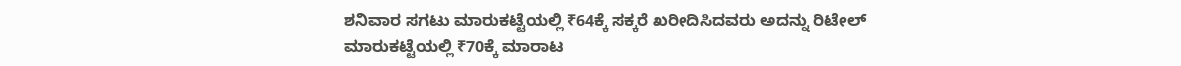ಶನಿವಾರ ಸಗಟು ಮಾರುಕಟ್ಟೆಯಲ್ಲಿ ₹64ಕ್ಕೆ ಸಕ್ಕರೆ ಖರೀದಿಸಿದವರು ಅದನ್ನು ರಿಟೇಲ್‌ ಮಾರುಕಟ್ಟೆಯಲ್ಲಿ ₹70ಕ್ಕೆ ಮಾರಾಟ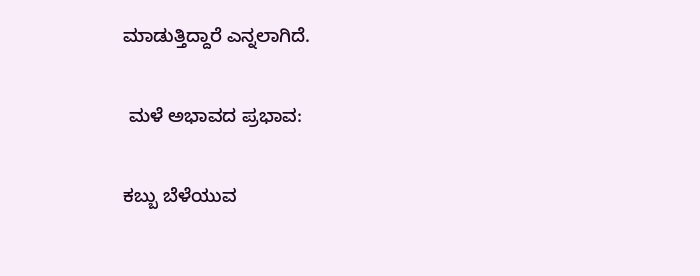ಮಾಡುತ್ತಿದ್ದಾರೆ ಎನ್ನಲಾಗಿದೆ.

 ಮಳೆ ಅಭಾವದ ಪ್ರಭಾವ:

ಕಬ್ಬು ಬೆಳೆಯುವ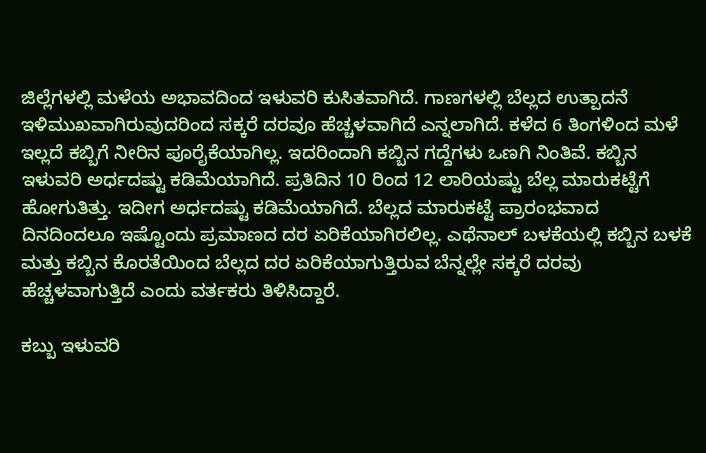ಜಿಲ್ಲೆಗಳಲ್ಲಿ ಮಳೆಯ ಅಭಾವದಿಂದ ಇಳುವರಿ ಕುಸಿತವಾಗಿದೆ. ಗಾಣಗಳಲ್ಲಿ ಬೆಲ್ಲದ ಉತ್ಪಾದನೆ ಇಳಿಮುಖವಾಗಿರುವುದರಿಂದ ಸಕ್ಕರೆ ದರವೂ ಹೆಚ್ಚಳವಾಗಿದೆ ಎನ್ನಲಾಗಿದೆ. ಕಳೆದ 6 ತಿಂಗಳಿಂದ ಮಳೆ ಇಲ್ಲದೆ ಕಬ್ಬಿಗೆ ನೀರಿನ ಪೂರೈಕೆಯಾಗಿಲ್ಲ. ಇದರಿಂದಾಗಿ ಕಬ್ಬಿನ ಗದ್ದೆಗಳು ಒಣಗಿ ನಿಂತಿವೆ. ಕಬ್ಬಿನ ಇಳುವರಿ ಅರ್ಧದಷ್ಟು ಕಡಿಮೆಯಾಗಿದೆ. ಪ್ರತಿದಿನ 10 ರಿಂದ 12 ಲಾರಿಯಷ್ಟು ಬೆಲ್ಲ ಮಾರುಕಟ್ಟೆಗೆ ಹೋಗುತಿತ್ತು. ಇದೀಗ ಅರ್ಧದಷ್ಟು ಕಡಿಮೆಯಾಗಿದೆ. ಬೆಲ್ಲದ ಮಾರುಕಟ್ಟೆ ಪ್ರಾರಂಭವಾದ ದಿನದಿಂದಲೂ ಇಷ್ಟೊಂದು ಪ್ರಮಾಣದ ದರ ಏರಿಕೆಯಾಗಿರಲಿಲ್ಲ. ಎಥೆನಾಲ್‌ ಬಳಕೆಯಲ್ಲಿ ಕಬ್ಬಿನ ಬಳಕೆ ಮತ್ತು ಕಬ್ಬಿನ ಕೊರತೆಯಿಂದ ಬೆಲ್ಲದ ದರ ಏರಿಕೆಯಾಗುತ್ತಿರುವ ಬೆನ್ನಲ್ಲೇ ಸಕ್ಕರೆ ದರವು ಹೆಚ್ಚಳವಾಗುತ್ತಿದೆ ಎಂದು ವರ್ತಕರು ತಿಳಿಸಿದ್ದಾರೆ.

ಕಬ್ಬು ಇಳುವರಿ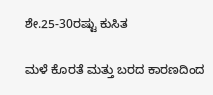ಶೇ.25-30ರಷ್ಟು ಕುಸಿತ

ಮಳೆ ಕೊರತೆ ಮತ್ತು ಬರದ ಕಾರಣದಿಂದ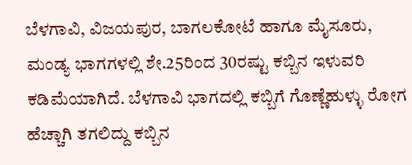ಬೆಳಗಾವಿ, ವಿಜಯಪುರ, ಬಾಗಲಕೋಟೆ ಹಾಗೂ ಮೈಸೂರು, ಮಂಡ್ಯ ಭಾಗಗಳಲ್ಲಿ ಶೇ.25ರಿಂದ 30ರಷ್ಟು ಕಬ್ಬಿನ ಇಳುವರಿ ಕಡಿಮೆಯಾಗಿದೆ. ಬೆಳಗಾವಿ ಭಾಗದಲ್ಲಿ ಕಬ್ಬಿಗೆ ಗೊಣ್ಣೆಹುಳ್ಳು ರೋಗ ಹೆಚ್ಚಾಗಿ ತಗಲಿದ್ದು ಕಬ್ಬಿನ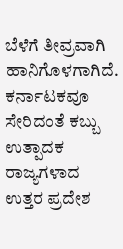ಬೆಳೆಗೆ ತೀವ್ರವಾಗಿ ಹಾನಿಗೊಳಗಾಗಿದೆ. ಕರ್ನಾಟಕವೂ ಸೇರಿದಂತೆ ಕಬ್ಬು ಉತ್ಪಾದಕ ರಾಜ್ಯಗಳಾದ ಉತ್ತರ ಪ್ರದೇಶ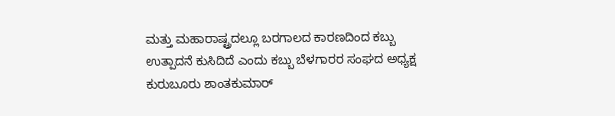ಮತ್ತು ಮಹಾರಾಷ್ಟ್ರದಲ್ಲೂ ಬರಗಾಲದ ಕಾರಣದಿಂದ ಕಬ್ಬು ಉತ್ಪಾದನೆ ಕುಸಿದಿದೆ ಎಂದು ಕಬ್ಬು ಬೆಳಗಾರರ ಸಂಘದ ಅಧ್ಯಕ್ಷ ಕುರುಬೂರು ಶಾಂತಕುಮಾರ್‌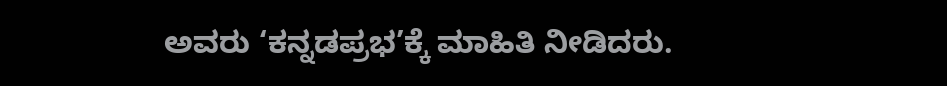ಅವರು ‘ಕನ್ನಡಪ್ರಭ’ಕ್ಕೆ ಮಾಹಿತಿ ನೀಡಿದರು.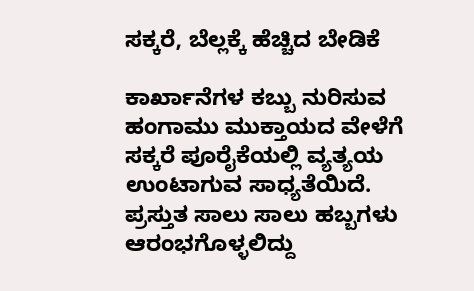ಸಕ್ಕರೆ, ಬೆಲ್ಲಕ್ಕೆ ಹೆಚ್ಚಿದ ಬೇಡಿಕೆ

ಕಾರ್ಖಾನೆಗಳ ಕಬ್ಬು ನುರಿಸುವ ಹಂಗಾಮು ಮುಕ್ತಾಯದ ವೇಳೆಗೆ ಸಕ್ಕರೆ ಪೂರೈಕೆಯಲ್ಲಿ ವ್ಯತ್ಯಯ ಉಂಟಾಗುವ ಸಾಧ್ಯತೆಯಿದೆ. ಪ್ರಸ್ತುತ ಸಾಲು ಸಾಲು ಹಬ್ಬಗಳು ಆರಂಭಗೊಳ್ಳಲಿದ್ದು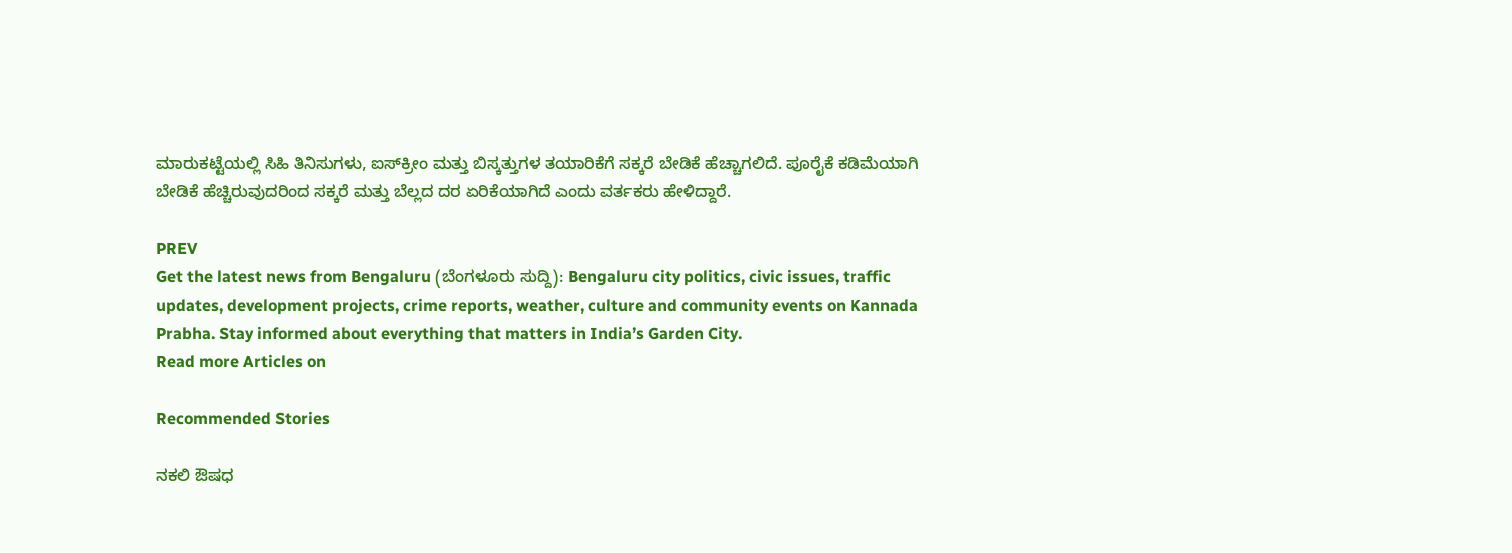ಮಾರುಕಟ್ಟೆಯಲ್ಲಿ ಸಿಹಿ ತಿನಿಸುಗಳು, ಐಸ್‌ಕ್ರೀಂ ಮತ್ತು ಬಿಸ್ಕತ್ತುಗಳ ತಯಾರಿಕೆಗೆ ಸಕ್ಕರೆ ಬೇಡಿಕೆ ಹೆಚ್ಚಾಗಲಿದೆ. ಪೂರೈಕೆ ಕಡಿಮೆಯಾಗಿ ಬೇಡಿಕೆ ಹೆಚ್ಚಿರುವುದರಿಂದ ಸಕ್ಕರೆ ಮತ್ತು ಬೆಲ್ಲದ ದರ ಏರಿಕೆಯಾಗಿದೆ ಎಂದು ವರ್ತಕರು ಹೇಳಿದ್ದಾರೆ.

PREV
Get the latest news from Bengaluru (ಬೆಂಗಳೂರು ಸುದ್ದಿ): Bengaluru city politics, civic issues, traffic updates, development projects, crime reports, weather, culture and community events on Kannada Prabha. Stay informed about everything that matters in India’s Garden City.
Read more Articles on

Recommended Stories

ನಕಲಿ ಔಷಧ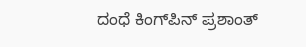ದಂಧೆ ಕಿಂಗ್‌ಪಿನ್‌ ಪ್ರಶಾಂತ್‌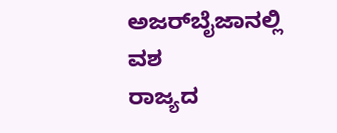ಅಜರ್‌ಬೈಜಾನಲ್ಲಿ ವಶ
ರಾಜ್ಯದ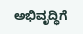ಅಭಿವೃದ್ಧಿಗೆ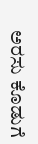ಅರಸು ಕೊಡುಗೆ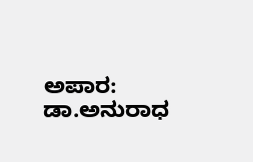ಅಪಾರ: ಡಾ.ಅನುರಾಧ